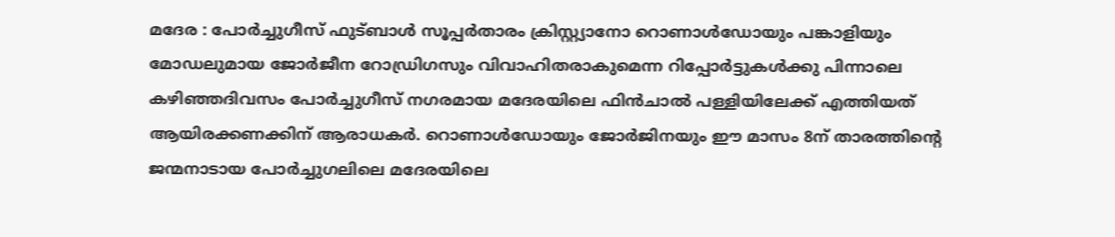മദേര : പോർച്ചുഗീസ് ഫുട്ബാൾ സൂപ്പർതാരം ക്രിസ്റ്റ്യാനോ റൊണാൾഡോയും പങ്കാളിയും മോഡലുമായ ജോർജീന റോഡ്രിഗസും വിവാഹിതരാകുമെന്ന റിപ്പോർട്ടുകൾക്കു പിന്നാലെ കഴിഞ്ഞദിവസം പോർച്ചുഗീസ് നഗരമായ മദേരയിലെ ഫിൻചാൽ പള്ളിയിലേക്ക് എത്തിയത് ആയിരക്കണക്കിന് ആരാധകർ. റൊണാൾഡോയും ജോർജിനയും ഈ മാസം 8ന് താരത്തിന്റെ ജന്മനാടായ പോർച്ചുഗലിലെ മദേരയിലെ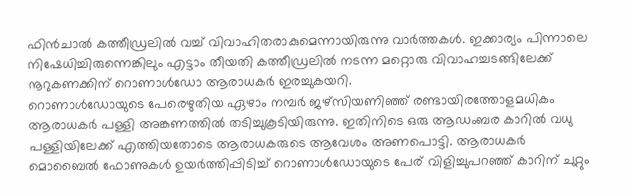ഫിൻചാൽ കത്തീഡ്രലിൽ വച്ച് വിവാഹിതരാകുമെന്നായിരുന്നു വാർത്തകൾ. ഇക്കാര്യം പിന്നാലെ നിഷേധിച്ചിരുന്നെങ്കിലും എട്ടാം തീയതി കത്തീഡ്രലിൽ നടന്ന മറ്റൊരു വിവാഹച്ചടങ്ങിലേക്ക് നൂറുകണക്കിന് റൊണാൾഡോ ആരാധകർ ഇരച്ചുകയറി.
റൊണാൾഡോയുടെ പേരെഴുതിയ ഏഴാം നമ്പർ ജഴ്സിയണിഞ്ഞ് രണ്ടായിരത്തോളമധികം ആരാധകർ പള്ളി അങ്കണത്തിൽ തടിച്ചുകൂടിയിരുന്നു. ഇതിനിടെ ഒരു ആഡംബര കാറിൽ വധു പള്ളിയിലേക്ക് എത്തിയതോടെ ആരാധകരുടെ ആവേശം അണപൊട്ടി. ആരാധകർ മൊബൈൽ ഫോണുകൾ ഉയർത്തിപ്പിടിച്ച് റൊണാൾഡോയുടെ പേര് വിളിച്ചുപറഞ്ഞ് കാറിന് ചുറ്റും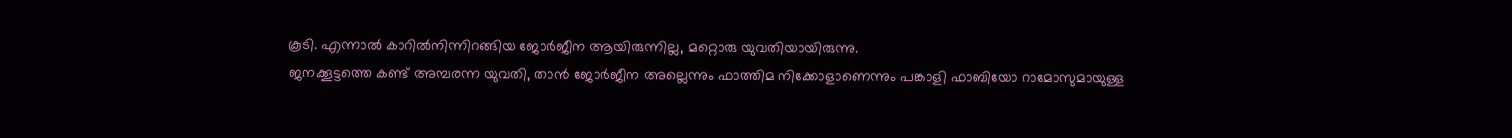കൂടി. എന്നാൽ കാറിൽനിന്നിറങ്ങിയ ജോർജീന ആയിരുന്നില്ല, മറ്റൊരു യുവതിയായിരുന്നു.
ജനക്കൂട്ടത്തെ കണ്ട് അമ്പരന്ന യുവതി, താൻ ജോർജീന അല്ലെന്നും ഫാത്തിമ നിക്കോളാണെന്നും പങ്കാളി ഫാബിയോ റാമോസുമായുള്ള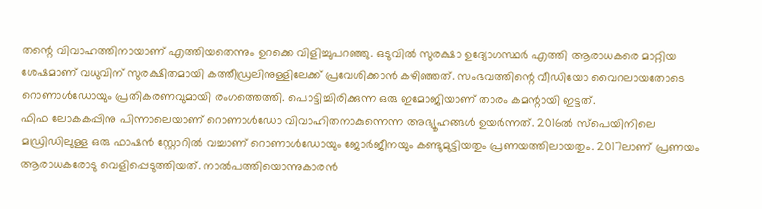തന്റെ വിവാഹത്തിനായാണ് എത്തിയതെന്നും ഉറക്കെ വിളിച്ചുപറഞ്ഞു. ഒടുവിൽ സുരക്ഷാ ഉദ്യോഗസ്ഥർ എത്തി ആരാധകരെ മാറ്റിയ ശേഷമാണ് വധുവിന് സുരക്ഷിതമായി കത്തീഡ്രലിനുള്ളിലേക്ക് പ്രവേശിക്കാൻ കഴിഞ്ഞത്. സംഭവത്തിന്റെ വീഡിയോ വൈറലായതോടെ റൊണാൾഡോയും പ്രതികരണവുമായി രംഗത്തെത്തി. പൊട്ടിച്ചിരിക്കുന്ന ഒരു ഇമോജിയാണ് താരം കമന്റായി ഇട്ടത്.
ഫിഫ ലോകകപ്പിനു പിന്നാലെയാണ് റൊണാൾഡോ വിവാഹിതനാകുന്നെന്ന അഭ്യൂഹങ്ങൾ ഉയർന്നത്. 2016ൽ സ്പെയിനിലെ മഡ്രിഡിലുള്ള ഒരു ഫാഷൻ സ്റ്റോറിൽ വച്ചാണ് റൊണാൾഡോയും ജോർജീനയും കണ്ടുമുട്ടിയതും പ്രണയത്തിലായതും. 2017ലാണ് പ്രണയം ആരാധകരോടു വെളിപ്പെടുത്തിയത്. നാൽപത്തിയൊന്നുകാരൻ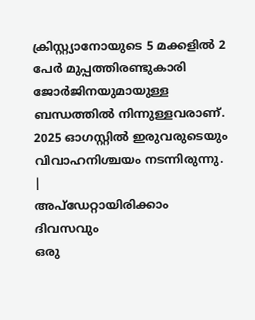ക്രിസ്റ്റ്യാനോയുടെ 5 മക്കളിൽ 2 പേർ മുപ്പത്തിരണ്ടുകാരി ജോർജിനയുമായുള്ള ബന്ധത്തിൽ നിന്നുള്ളവരാണ്. 2025 ഓഗസ്റ്റിൽ ഇരുവരുടെയും വിവാഹനിശ്ചയം നടന്നിരുന്നു.
|
അപ്ഡേറ്റായിരിക്കാം ദിവസവും
ഒരു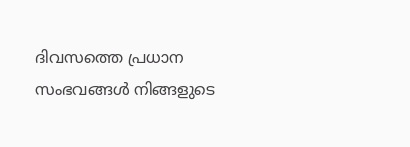ദിവസത്തെ പ്രധാന സംഭവങ്ങൾ നിങ്ങളുടെ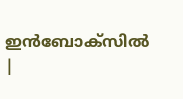ഇൻബോക്സിൽ |